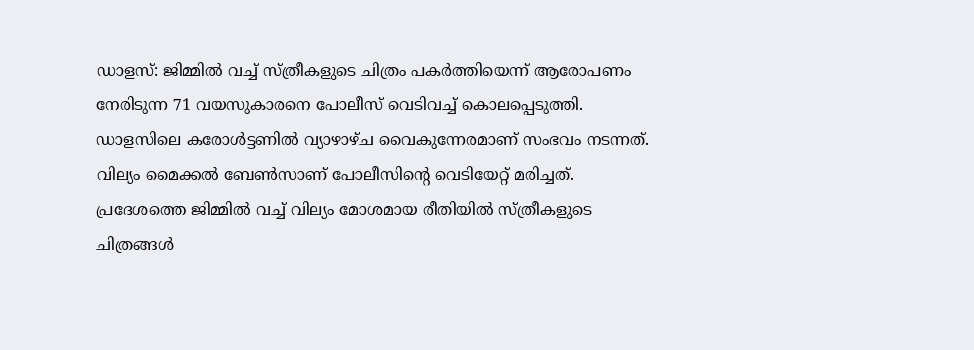ഡാളസ്: ജിമ്മിൽ വച്ച് സ്ത്രീകളുടെ ചിത്രം പകർത്തിയെന്ന് ആരോപണം നേരിടുന്ന 71 വയസുകാരനെ പോലീസ് വെടിവച്ച് കൊലപ്പെടുത്തി. ഡാളസിലെ കരോൾട്ടണിൽ വ്യാഴാഴ്ച വൈകുന്നേരമാണ് സംഭവം നടന്നത്.
വില്യം മൈക്കൽ ബേൺസാണ് പോലീസിന്റെ വെടിയേറ്റ് മരിച്ചത്. പ്രദേശത്തെ ജിമ്മിൽ വച്ച് വില്യം മോശമായ രീതിയിൽ സ്ത്രീകളുടെ ചിത്രങ്ങൾ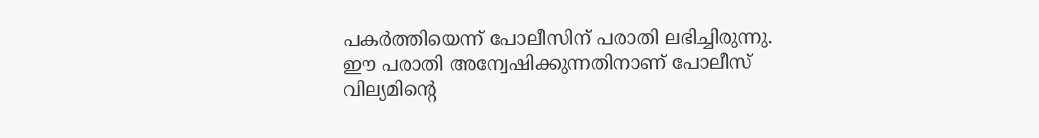പകർത്തിയെന്ന് പോലീസിന് പരാതി ലഭിച്ചിരുന്നു.
ഈ പരാതി അന്വേഷിക്കുന്നതിനാണ് പോലീസ് വില്യമിന്റെ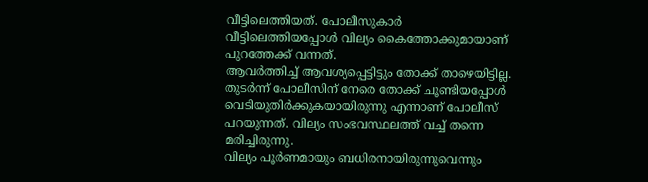വീട്ടിലെത്തിയത്. പോലീസുകാർ വീട്ടിലെത്തിയപ്പോൾ വില്യം കൈത്തോക്കുമായാണ് പുറത്തേക്ക് വന്നത്.
ആവർത്തിച്ച് ആവശ്യപ്പെട്ടിട്ടും തോക്ക് താഴെയിട്ടില്ല. തുടർന്ന് പോലീസിന് നേരെ തോക്ക് ചൂണ്ടിയപ്പോൾ വെടിയുതിർക്കുകയായിരുന്നു എന്നാണ് പോലീസ് പറയുന്നത്. വില്യം സംഭവസ്ഥലത്ത് വച്ച് തന്നെ മരിച്ചിരുന്നു.
വില്യം പൂർണമായും ബധിരനായിരുന്നുവെന്നും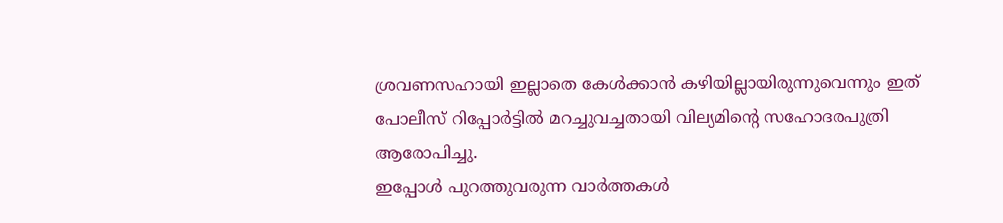ശ്രവണസഹായി ഇല്ലാതെ കേൾക്കാൻ കഴിയില്ലായിരുന്നുവെന്നും ഇത് പോലീസ് റിപ്പോർട്ടിൽ മറച്ചുവച്ചതായി വില്യമിന്റെ സഹോദരപുത്രി ആരോപിച്ചു.
ഇപ്പോൾ പുറത്തുവരുന്ന വാർത്തകൾ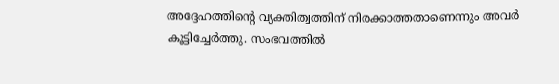അദ്ദേഹത്തിന്റെ വ്യക്തിത്വത്തിന് നിരക്കാത്തതാണെന്നും അവർ കൂട്ടിച്ചേർത്തു. സംഭവത്തിൽ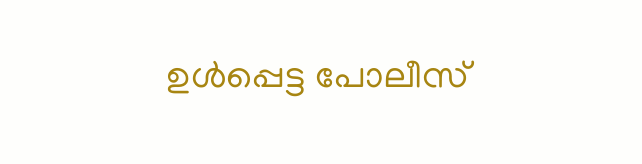ഉൾപ്പെട്ട പോലീസ്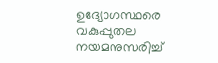ഉദ്യോഗസ്ഥരെ വകുപ്പുതല നയമനുസരിച്ച്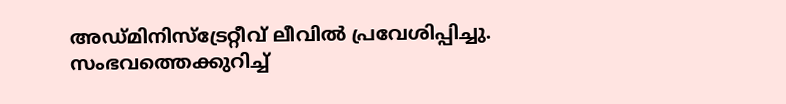അഡ്മിനിസ്ട്രേറ്റീവ് ലീവിൽ പ്രവേശിപ്പിച്ചു.
സംഭവത്തെക്കുറിച്ച്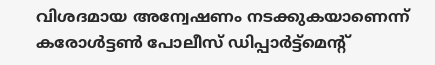വിശദമായ അന്വേഷണം നടക്കുകയാണെന്ന് കരോൾട്ടൺ പോലീസ് ഡിപ്പാർട്ട്മെന്റ്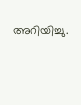അറിയിച്ചു.